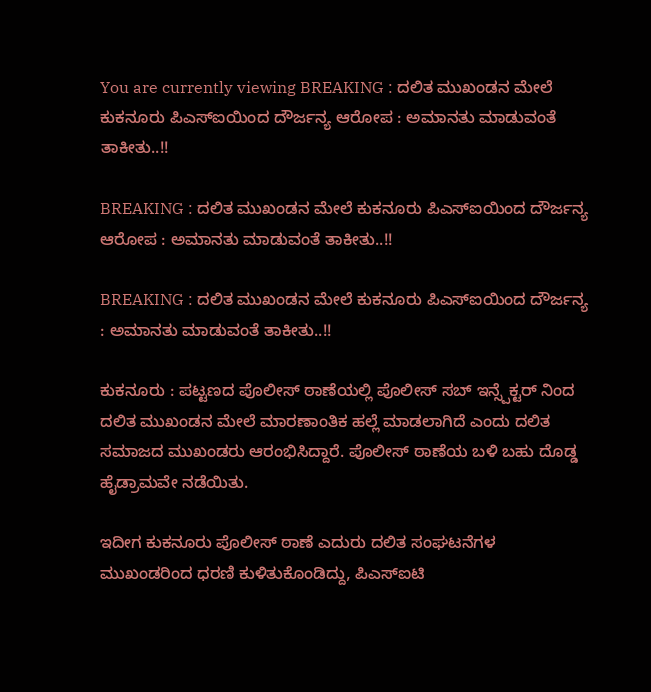You are currently viewing BREAKING : ದಲಿತ ಮುಖಂಡನ ಮೇಲೆ ಕುಕನೂರು ಪಿಎಸ್ಐಯಿಂದ ದೌರ್ಜನ್ಯ ಆರೋಪ : ಅಮಾನತು ಮಾಡುವಂತೆ ತಾಕೀತು..!!

BREAKING : ದಲಿತ ಮುಖಂಡನ ಮೇಲೆ ಕುಕನೂರು ಪಿಎಸ್ಐಯಿಂದ ದೌರ್ಜನ್ಯ ಆರೋಪ : ಅಮಾನತು ಮಾಡುವಂತೆ ತಾಕೀತು..!!

BREAKING : ದಲಿತ ಮುಖಂಡನ ಮೇಲೆ ಕುಕನೂರು ಪಿಎಸ್ಐಯಿಂದ ದೌರ್ಜನ್ಯ : ಅಮಾನತು ಮಾಡುವಂತೆ ತಾಕೀತು..!!

ಕುಕನೂರು : ಪಟ್ಟಣದ ಪೊಲೀಸ್ ಠಾಣೆಯಲ್ಲಿ ಪೊಲೀಸ್ ಸಬ್ ಇನ್ಸ್ಪೆಕ್ಟರ್ ನಿಂದ ದಲಿತ ಮುಖಂಡನ ಮೇಲೆ ಮಾರಣಾಂತಿಕ ಹಲ್ಲೆ ಮಾಡಲಾಗಿದೆ ಎಂದು ದಲಿತ ಸಮಾಜದ ಮುಖಂಡರು ಆರಂಭಿಸಿದ್ದಾರೆ. ಪೊಲೀಸ್ ಠಾಣೆಯ ಬಳಿ ಬಹು ದೊಡ್ಡ ಹೈಡ್ರಾಮವೇ ನಡೆಯಿತು.

ಇದೀಗ ಕುಕನೂರು ಪೊಲೀಸ್ ಠಾಣೆ ಎದುರು ದಲಿತ ಸಂಘಟನೆಗಳ ಮುಖಂಡರಿಂದ ಧರಣಿ ಕುಳಿತುಕೊಂಡಿದ್ದು, ಪಿಎಸ್ಐಟಿ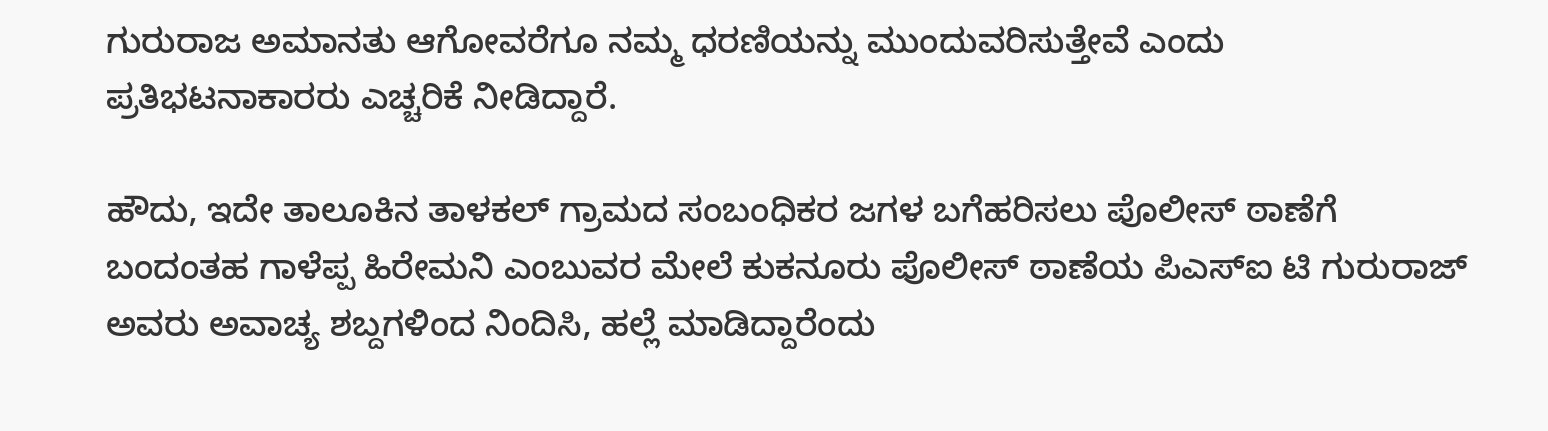ಗುರುರಾಜ ಅಮಾನತು ಆಗೋವರೆಗೂ ನಮ್ಮ ಧರಣಿಯನ್ನು ಮುಂದುವರಿಸುತ್ತೇವೆ ಎಂದು ಪ್ರತಿಭಟನಾಕಾರರು ಎಚ್ಚರಿಕೆ ನೀಡಿದ್ದಾರೆ.

ಹೌದು, ಇದೇ ತಾಲೂಕಿನ ತಾಳಕಲ್ ಗ್ರಾಮದ ಸಂಬಂಧಿಕರ ಜಗಳ ಬಗೆಹರಿಸಲು ಪೊಲೀಸ್ ಠಾಣೆಗೆ ಬಂದಂತಹ ಗಾಳೆಪ್ಪ ಹಿರೇಮನಿ ಎಂಬುವರ ಮೇಲೆ ಕುಕನೂರು ಪೊಲೀಸ್ ಠಾಣೆಯ ಪಿಎಸ್ಐ ಟಿ ಗುರುರಾಜ್ ಅವರು ಅವಾಚ್ಯ ಶಬ್ದಗಳಿಂದ ನಿಂದಿಸಿ, ಹಲ್ಲೆ ಮಾಡಿದ್ದಾರೆಂದು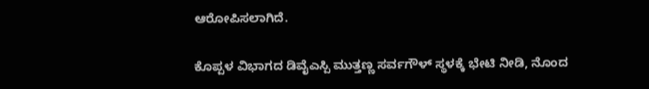ಆರೋಪಿಸಲಾಗಿದೆ.

ಕೊಪ್ಪಳ ವಿಭಾಗದ ಡಿವೈಎಸ್ಪಿ ಮುತ್ತಣ್ಣ ಸರ್ವಗೌಳ್ ಸ್ಥಳಕ್ಕೆ ಭೇಟಿ ನೀಡಿ, ನೊಂದ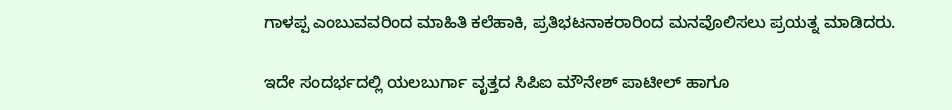ಗಾಳಪ್ಪ ಎಂಬುವವರಿಂದ ಮಾಹಿತಿ ಕಲೆಹಾಕಿ, ಪ್ರತಿಭಟನಾಕರಾರಿಂದ ಮನವೊಲಿಸಲು ಪ್ರಯತ್ನ ಮಾಡಿದರು.

ಇದೇ ಸಂದರ್ಭದಲ್ಲಿ ಯಲಬುರ್ಗಾ ವೃತ್ತದ ಸಿಪಿಐ ಮೌನೇಶ್ ಪಾಟೀಲ್ ಹಾಗೂ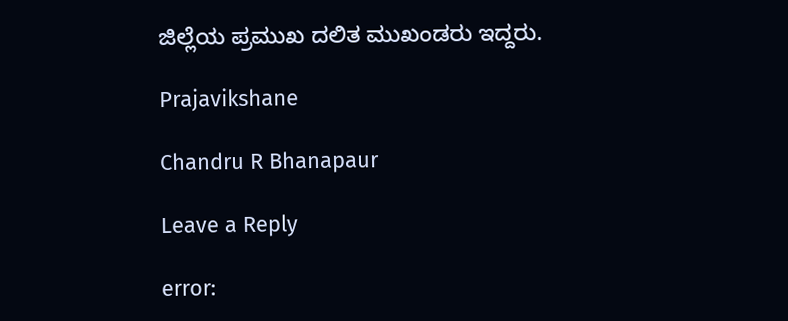ಜಿಲ್ಲೆಯ ಪ್ರಮುಖ ದಲಿತ ಮುಖಂಡರು ಇದ್ದರು.

Prajavikshane

Chandru R Bhanapaur

Leave a Reply

error: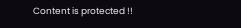Content is protected !!